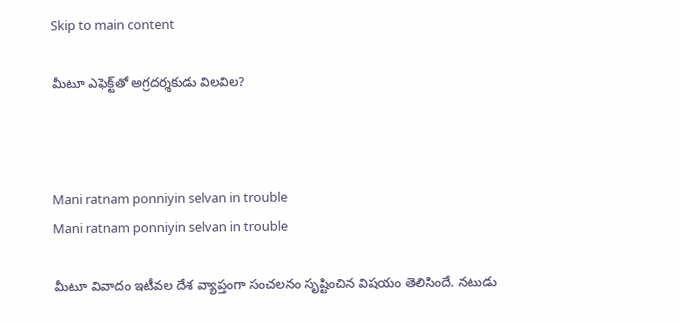Skip to main content

మీటూ ఎఫెక్ట్‌తో అగ్ర‌ద‌ర్శ‌కుడు విల‌విల‌?



Mani ratnam ponniyin selvan in trouble
Mani ratnam ponniyin selvan in trouble

మీటూ వివాదం ఇటీవ‌ల దేశ వ్యాప్తంగా సంచ‌ల‌నం సృష్టించిన విష‌యం తెలిసిందే. న‌టుడు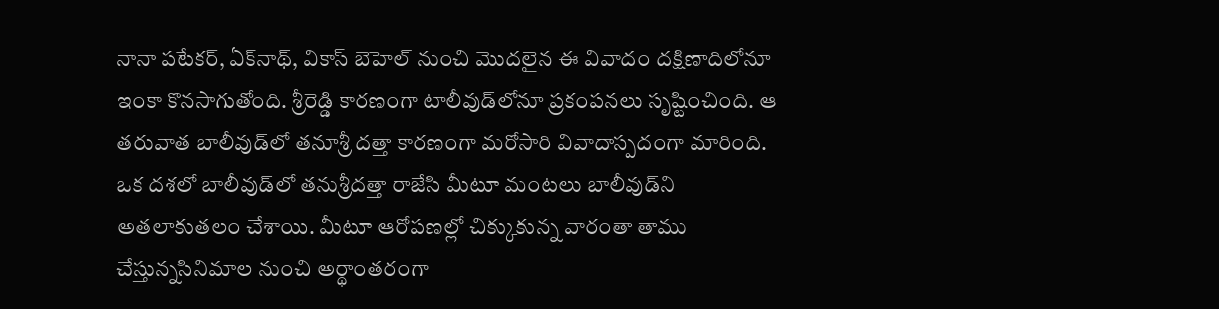నానా ప‌టేక‌ర్‌, ఏక్‌నాథ్‌, వికాస్ బెహెల్‌ నుంచి మొద‌లైన ఈ వివాదం ద‌క్షిణాదిలోనూ ఇంకా కొన‌సాగుతోంది. శ్రీ‌రెడ్డి కార‌ణంగా టాలీవుడ్‌లోనూ ప్ర‌కంప‌న‌లు సృష్టించింది. ఆ త‌రువాత బాలీవుడ్‌లో త‌నూశ్రీ ద‌త్తా కార‌ణంగా మ‌రోసారి వివాదాస్ప‌దంగా మారింది. ఒక ద‌శ‌లో బాలీవుడ్‌లో త‌నుశ్రీ‌ద‌త్తా రాజేసి మీటూ మంట‌లు బాలీవుడ్‌ని అత‌లాకుత‌లం చేశాయి. మీటూ ఆరోప‌ణ‌ల్లో చిక్కుకున్న వారంతా తాము చేస్తున్నసినిమాల నుంచి అర్థాంత‌రంగా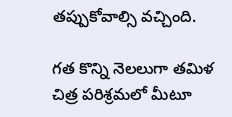త‌ప్పుకోవాల్సి వ‌చ్చింది.

గ‌త కొన్ని నెల‌లుగా త‌మిళ చిత్ర ప‌రిశ్ర‌మ‌లో మీటూ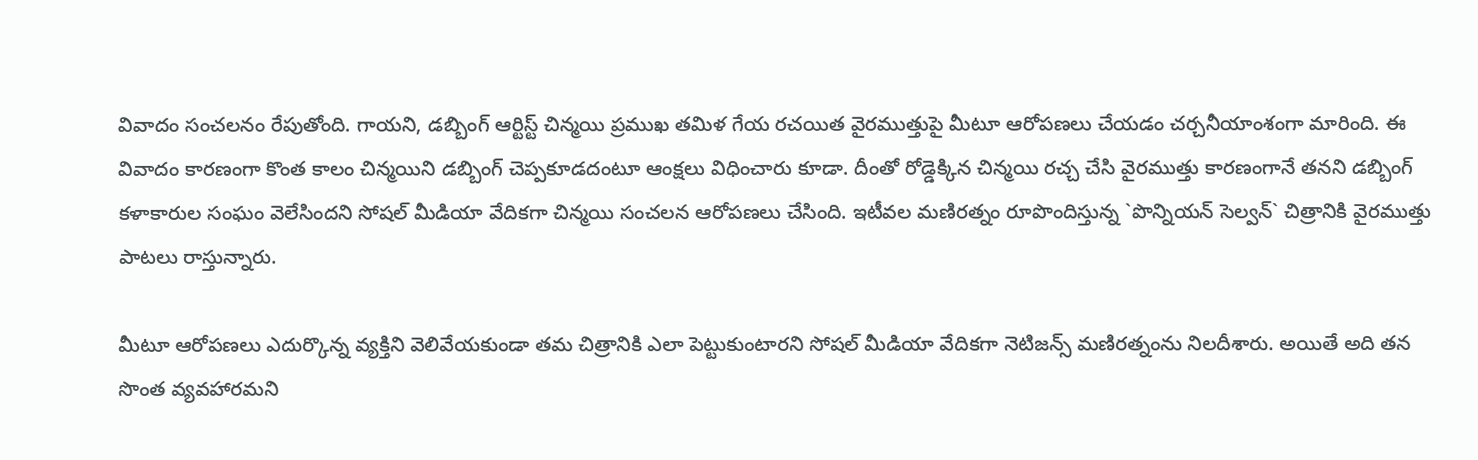వివాదం సంచ‌ల‌నం రేపుతోంది. గాయ‌ని, డ‌బ్బింగ్ ఆర్టిస్ట్ చిన్మ‌యి ప్ర‌ముఖ త‌మిళ గేయ ర‌చ‌యిత వైర‌ముత్తుపై మీటూ ఆరోప‌ణ‌లు చేయ‌డం చ‌ర్చ‌నీయాంశంగా మారింది. ఈ వివాదం కార‌ణంగా కొంత కాలం చిన్మయిని డ‌బ్బింగ్ చెప్ప‌కూడ‌దంటూ ఆంక్ష‌లు విధించారు కూడా. దీంతో రోడ్డెక్కిన చిన్మ‌యి ర‌చ్చ చేసి వైర‌ముత్తు కార‌ణంగానే త‌న‌ని డ‌బ్బింగ్ క‌ళాకారుల సంఘం వెలేసింద‌ని సోష‌ల్ మీడియా వేదిక‌గా చిన్మ‌యి సంచ‌ల‌న ఆరోప‌ణ‌లు చేసింది. ఇటీవ‌ల మ‌ణిర‌త్నం రూపొందిస్తున్న `పొన్నియ‌న్ సెల్వ‌న్‌` చిత్రానికి వైర‌ముత్తు పాట‌లు రాస్తున్నారు.

మీటూ ఆరోపణ‌లు ఎదుర్కొన్న వ్య‌క్తిని వెలివేయ‌కుండా త‌మ చిత్రానికి ఎలా పెట్టుకుంటార‌ని సోష‌ల్ మీడియా వేదిక‌గా నెటిజ‌న్స్ మ‌ణిర‌త్నంను నిల‌దీశారు. అయితే అది త‌న సొంత వ్య‌వ‌హార‌మ‌ని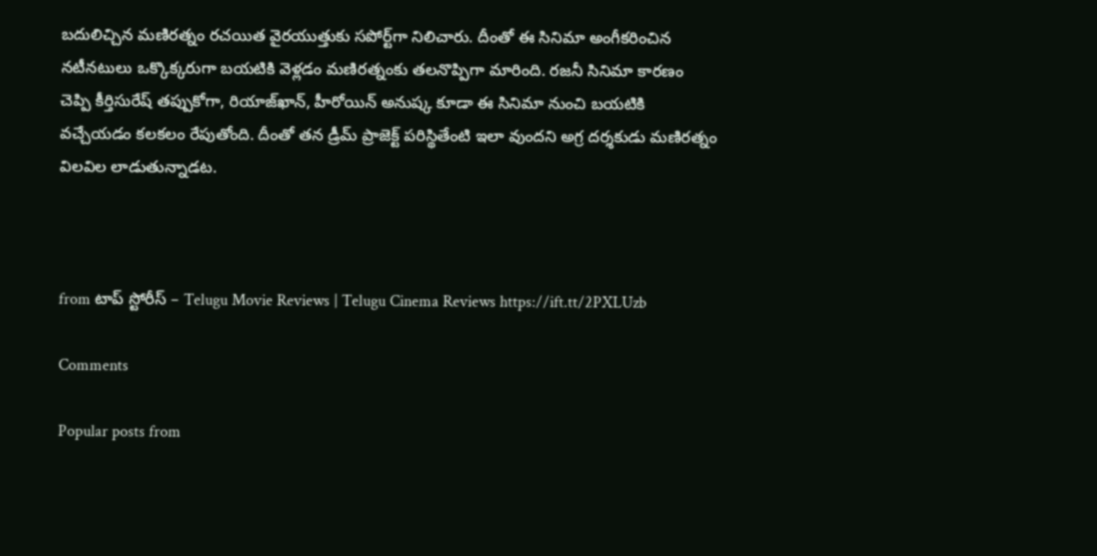బ‌దులిచ్చిన మ‌ణిర‌త్నం ర‌చ‌యిత వైర‌యుత్తుకు స‌పోర్ట్‌గా నిలిచారు. దీంతో ఈ సినిమా అంగీక‌రించిన న‌టీన‌టులు ఒక్కొక్క‌రుగా బ‌య‌టికి వెళ్ల‌డం మ‌ణిర‌త్నంకు త‌ల‌నొప్పిగా మారింది. ర‌జ‌నీ సినిమా కార‌ణం చెప్పి కీర్తిసురేష్ త‌ప్పుకోగా, రియాజ్‌ఖాన్‌, హీరోయిన్ అనుష్క కూడా ఈ సినిమా నుంచి బ‌య‌టికి వ‌చ్చేయ‌డం క‌ల‌క‌లం రేపుతోంది. దీంతో త‌న డ్రీమ్ ప్రాజెక్ట్ ప‌రిస్థితేంటి ఇలా వుంద‌ని అగ్ర ద‌ర్శ‌కుడు మ‌ణిర‌త్నం విల‌విల‌ లాడుతున్నాడ‌ట‌.



from టాప్ స్టోరీస్ – Telugu Movie Reviews | Telugu Cinema Reviews https://ift.tt/2PXLUzb

Comments

Popular posts from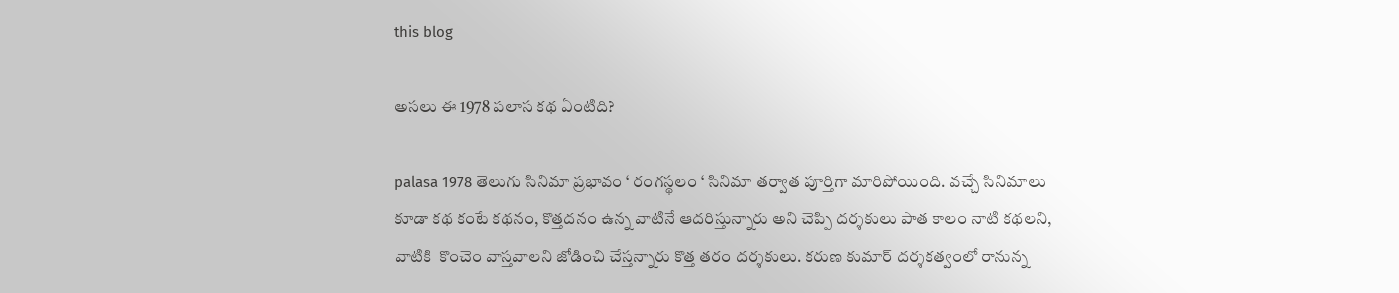this blog

అసలు ఈ 1978 పలాస కథ ఏంటిది?

palasa 1978 తెలుగు సినిమా ప్రభావం ‘ రంగస్థలం ‘ సినిమా తర్వాత పూర్తిగా మారిపోయింది. వచ్చే సినిమాలు కూడా కథ కంటే కథనం, కొత్తదనం ఉన్న వాటినే ఆదరిస్తున్నారు అని చెప్పి దర్శకులు పాత కాలం నాటి కథలని, వాటికి  కొంచెం వాస్తవాలని జోడించి చేస్తన్నారు కొత్త తరం దర్శకులు. కరుణ కుమార్ దర్శకత్వంలో రానున్న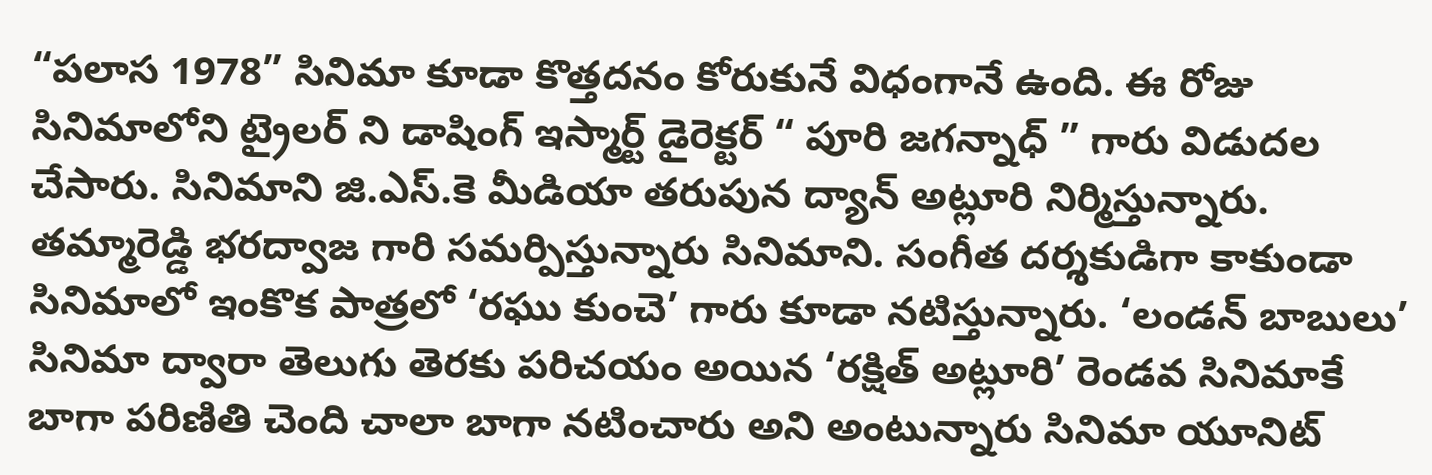“పలాస 1978” సినిమా కూడా కొత్తదనం కోరుకునే విధంగానే ఉంది. ఈ రోజు సినిమాలోని ట్రైలర్ ని డాషింగ్ ఇస్మార్ట్ డైరెక్టర్ “ పూరి జగన్నాధ్ ” గారు విడుదల చేసారు. సినిమాని జి.ఎస్.కె మీడియా తరుపున ద్యాన్ అట్లూరి నిర్మిస్తున్నారు. తమ్మారెడ్డి భరద్వాజ గారి సమర్పిస్తున్నారు సినిమాని. సంగీత దర్శకుడిగా కాకుండా సినిమాలో ఇంకొక పాత్రలో ‘రఘు కుంచె’ గారు కూడా నటిస్తున్నారు. ‘లండన్ బాబులు’ సినిమా ద్వారా తెలుగు తెరకు పరిచయం అయిన ‘రక్షిత్ అట్లూరి’ రెండవ సినిమాకే బాగా పరిణితి చెంది చాలా బాగా నటించారు అని అంటున్నారు సినిమా యూనిట్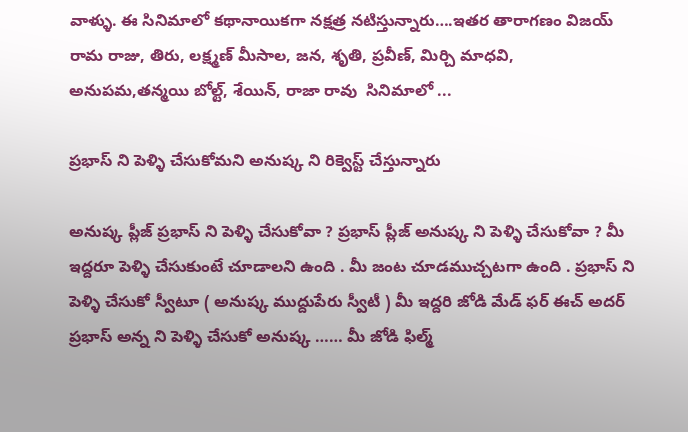వాళ్ళు. ఈ సినిమాలో కథానాయికగా నక్షత్ర నటిస్తున్నారు….ఇతర తారాగణం విజయ్ రామ రాజు, తిరు, లక్ష్మణ్ మీసాల, జన, శృతి, ప్రవీణ్, మిర్చి మాధవి, అనుపమ,తన్మయి బోల్ట్, శేయిన్, రాజా రావు  సినిమాలో ...

ప్రభాస్ ని పెళ్ళి చేసుకోమని అనుష్క ని రిక్వెస్ట్ చేస్తున్నారు

అనుష్క ప్లీజ్ ప్రభాస్ ని పెళ్ళి చేసుకోవా ? ప్రభాస్ ప్లీజ్ అనుష్క ని పెళ్ళి చేసుకోవా ? మీ ఇద్దరూ పెళ్ళి చేసుకుంటే చూడాలని ఉంది . మీ జంట చూడముచ్చటగా ఉంది . ప్రభాస్ ని పెళ్ళి చేసుకో స్వీటూ ( అనుష్క ముద్దుపేరు స్వీటీ ) మీ ఇద్దరి జోడి మేడ్ ఫర్ ఈచ్ అదర్ ప్రభాస్ అన్న ని పెళ్ళి చేసుకో అనుష్క …… మీ జోడి ఫిల్మ్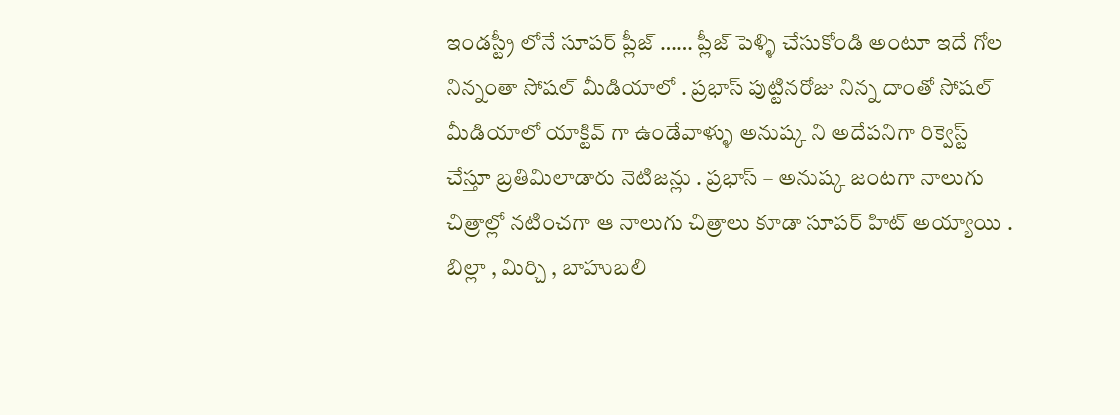ఇండస్ట్రీ లోనే సూపర్ ప్లీజ్ …… ప్లీజ్ పెళ్ళి చేసుకోండి అంటూ ఇదే గోల నిన్నంతా సోషల్ మీడియాలో . ప్రభాస్ పుట్టినరోజు నిన్న దాంతో సోషల్ మీడియాలో యాక్టివ్ గా ఉండేవాళ్ళు అనుష్క ని అదేపనిగా రిక్వెస్ట్ చేస్తూ బ్రతిమిలాడారు నెటిజన్లు . ప్రభాస్ – అనుష్క జంటగా నాలుగు చిత్రాల్లో నటించగా ఆ నాలుగు చిత్రాలు కూడా సూపర్ హిట్ అయ్యాయి . బిల్లా , మిర్చి , బాహుబలి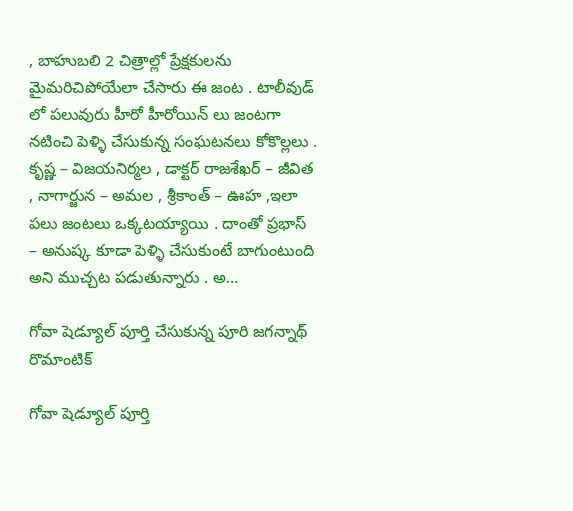, బాహుబలి 2 చిత్రాల్లో ప్రేక్షకులను మైమరిచిపోయేలా చేసారు ఈ జంట . టాలీవుడ్ లో పలువురు హీరో హీరోయిన్ లు జంటగా నటించి పెళ్ళి చేసుకున్న సంఘటనలు కోకొల్లలు . కృష్ణ – విజయనిర్మల , డాక్టర్ రాజశేఖర్ – జీవిత , నాగార్జున – అమల , శ్రీకాంత్ – ఊహ ,ఇలా పలు జంటలు ఒక్కటయ్యాయి . దాంతో ప్రభాస్ – అనుష్క కూడా పెళ్ళి చేసుకుంటే బాగుంటుంది అని ముచ్చట పడుతున్నారు . అ...

గోవా షెడ్యూల్ పూర్తి చేసుకున్న పూరి జగన్నాథ్ రొమాంటిక్

గోవా షెడ్యూల్ పూర్తి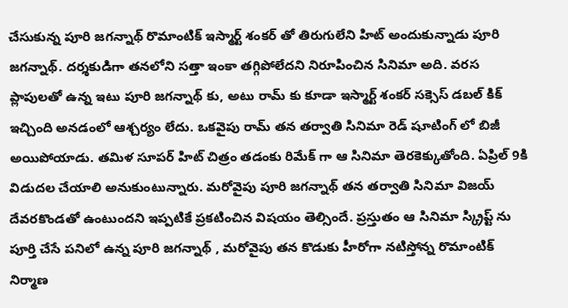చేసుకున్న పూరి జగన్నాథ్ రొమాంటిక్ ఇస్మార్ట్ శంకర్ తో తిరుగులేని హిట్ అందుకున్నాడు పూరి జగన్నాథ్. దర్శకుడిగా తనలోని సత్తా ఇంకా తగ్గిపోలేదని నిరూపించిన సినిమా అది. వరస ప్లాపులతో ఉన్న ఇటు పూరి జగన్నాథ్ కు, అటు రామ్ కు కూడా ఇస్మార్ట్ శంకర్ సక్సెస్ డబల్ కిక్ ఇచ్చింది అనడంలో ఆశ్చర్యం లేదు. ఒకవైపు రామ్ తన తర్వాతి సినిమా రెడ్ షూటింగ్ లో బిజీ అయిపోయాడు. తమిళ సూపర్ హిట్ చిత్రం తడంకు రిమేక్ గా ఆ సినిమా తెరకెక్కుతోంది. ఏప్రిల్ 9కి విడుదల చేయాలి అనుకుంటున్నారు. మరోవైపు పూరి జగన్నాథ్ తన తర్వాతి సినిమా విజయ్ దేవరకొండతో ఉంటుందని ఇప్పటికే ప్రకటించిన విషయం తెల్సిందే. ప్రస్తుతం ఆ సినిమా స్క్రిప్ట్ ను పూర్తి చేసే పనిలో ఉన్న పూరి జగన్నాథ్ , మరోవైపు తన కొడుకు హీరోగా నటిస్తోన్న రొమాంటిక్ నిర్మాణ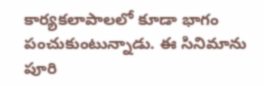కార్యకలాపాలలో కూడా భాగం పంచుకుంటున్నాడు. ఈ సినిమాను పూరి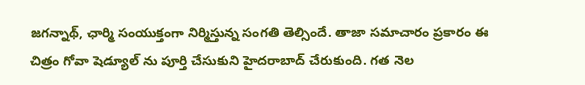జగన్నాథ్, ఛార్మి సంయుక్తంగా నిర్మిస్తున్న సంగతి తెల్సిందే. తాజా సమాచారం ప్రకారం ఈ చిత్రం గోవా షెడ్యూల్ ను పూర్తి చేసుకుని హైదరాబాద్ చేరుకుంది. గత నెల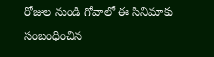రోజుల నుండి గోవాలో ఈ సినిమాకు సంబంధించిన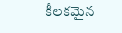కీలకమైన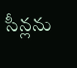సీన్లను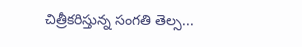చిత్రీకరిస్తున్న సంగతి తెల్స...